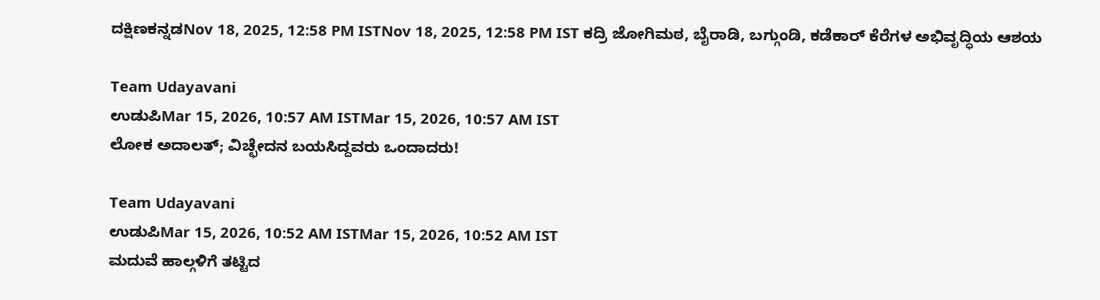ದಕ್ಷಿಣಕನ್ನಡNov 18, 2025, 12:58 PM ISTNov 18, 2025, 12:58 PM IST ಕದ್ರಿ ಜೋಗಿಮಠ, ಬೈರಾಡಿ, ಬಗ್ಗುಂಡಿ, ಕಡೆಕಾರ್ ಕೆರೆಗಳ ಅಭಿವೃದ್ಧಿಯ ಆಶಯ

Team Udayavani
ಉಡುಪಿMar 15, 2026, 10:57 AM ISTMar 15, 2026, 10:57 AM IST
ಲೋಕ ಅದಾಲತ್; ವಿಚ್ಛೇದನ ಬಯಸಿದ್ದವರು ಒಂದಾದರು!

Team Udayavani
ಉಡುಪಿMar 15, 2026, 10:52 AM ISTMar 15, 2026, 10:52 AM IST
ಮದುವೆ ಹಾಲ್ಗಳಿಗೆ ತಟ್ಟಿದ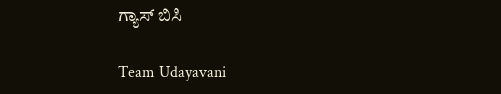ಗ್ಯಾಸ್ ಬಿಸಿ

Team Udayavani